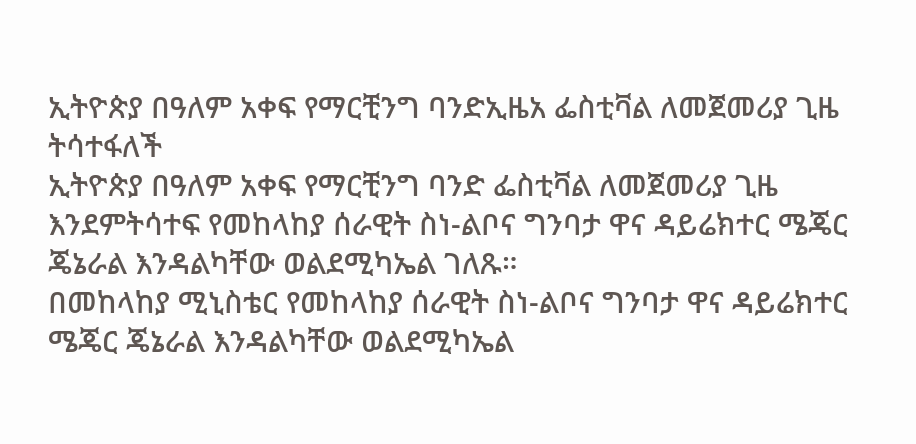ኢትዮጵያ በዓለም አቀፍ የማርቺንግ ባንድኢዜአ ፌስቲቫል ለመጀመሪያ ጊዜ ትሳተፋለች
ኢትዮጵያ በዓለም አቀፍ የማርቺንግ ባንድ ፌስቲቫል ለመጀመሪያ ጊዜ እንደምትሳተፍ የመከላከያ ሰራዊት ስነ-ልቦና ግንባታ ዋና ዳይሬክተር ሜጄር ጄኔራል እንዳልካቸው ወልደሚካኤል ገለጹ።
በመከላከያ ሚኒስቴር የመከላከያ ሰራዊት ስነ-ልቦና ግንባታ ዋና ዳይሬክተር ሜጄር ጄኔራል እንዳልካቸው ወልደሚካኤል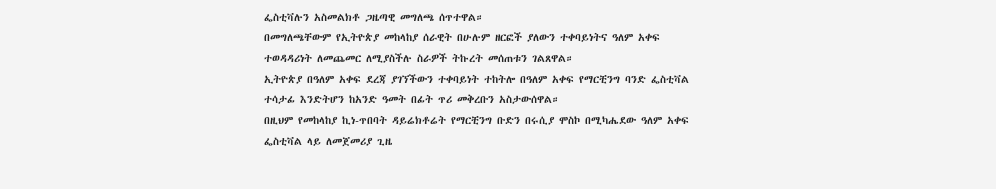ፌስቲቫሉን አስመልክቶ ጋዜጣዊ መግለጫ ሰጥተዋል።
በመግለጫቸውም የኢትዮጵያ መከላከያ ሰራዊት በሁሉም ዘርፎች ያለውን ተቀባይነትና ዓለም አቀፍ ተወዳዳሪነት ለመጨመር ለሚያስችሉ ስራዎች ትኩረት መሰጠቱን ገልጸዋል።
ኢትዮጵያ በዓለም አቀፍ ደረጃ ያገኘችውን ተቀባይነት ተከትሎ በዓለም አቀፍ የማርቺንግ ባንድ ፌስቲቫል ተሳታፊ እንድትሆን ከአንድ ዓመት በፊት ጥሪ መቅረቡን አስታውሰዋል።
በዚህም የመከላከያ ኪነ-ጥበባት ዳይሬክቶሬት የማርቺንግ ቡድን በሩሲያ ሞስኮ በሚካሔደው ዓለም አቀፍ ፌስቲቫል ላይ ለመጀመሪያ ጊዜ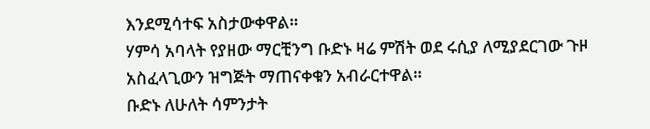እንደሚሳተፍ አስታውቀዋል።
ሃምሳ አባላት የያዘው ማርቺንግ ቡድኑ ዛሬ ምሽት ወደ ሩሲያ ለሚያደርገው ጉዞ አስፈላጊውን ዝግጅት ማጠናቀቁን አብራርተዋል።
ቡድኑ ለሁለት ሳምንታት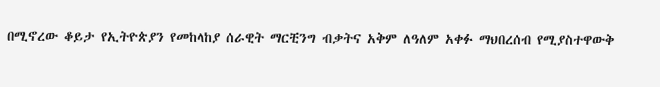በሚኖረው ቆይታ የኢትዮጵያን የመከላከያ ሰራዊት ማርቺንግ ብቃትና አቅም ለዓለም አቀፉ ማህበረሰብ የሚያስተዋውቅ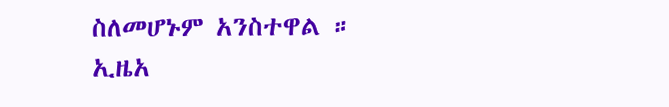ስለመሆኑም አንስተዋል ።
ኢዜአ